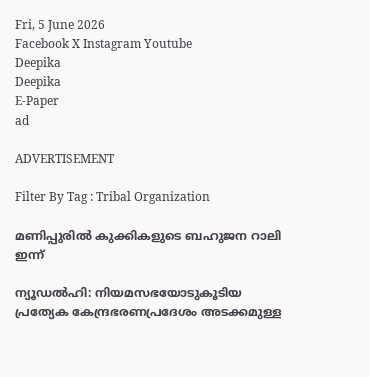Fri, 5 June 2026
Facebook X Instagram Youtube
Deepika
Deepika
E-Paper
ad

ADVERTISEMENT

Filter By Tag : Tribal Organization

മണിപ്പുരിൽ കുക്കികളുടെ ബഹുജന റാലി ഇന്ന്

ന്യൂഡൽഹി: നിയമസഭയോടുകൂടിയ പ്രത്യേക കേന്ദ്രഭരണപ്രദേശം അടക്കമുള്ള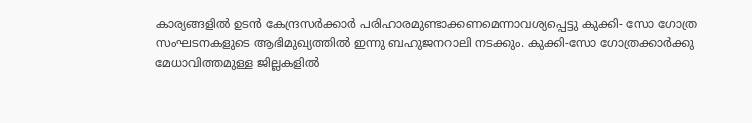കാര്യങ്ങളിൽ ഉടൻ കേന്ദ്രസർക്കാർ പരിഹാരമുണ്ടാക്കണമെന്നാവശ്യപ്പെട്ടു കുക്കി- സോ ഗോത്ര സംഘടനകളുടെ ആഭിമുഖ്യത്തിൽ ഇന്നു ബഹുജനറാലി നടക്കും. കുക്കി-സോ ഗോത്രക്കാർക്കു മേധാവിത്തമുള്ള ജില്ലകളിൽ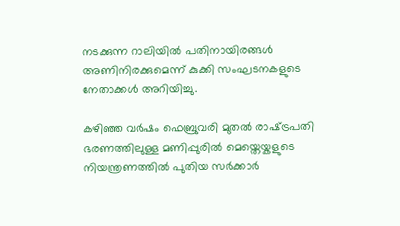നടക്കുന്ന റാലിയിൽ പതിനായിരങ്ങൾ അണിനിരക്കുമെന്ന് കുക്കി സംഘടനകളുടെ നേതാക്കൾ അറിയിച്ചു.

കഴിഞ്ഞ വർഷം ഫെബ്രുവരി മുതൽ രാഷ്‌ട്രപതി ഭരണത്തിലുള്ള മണിപ്പുരിൽ മെയ്തെയ്കളുടെ നിയന്ത്രണത്തിൽ പുതിയ സർക്കാർ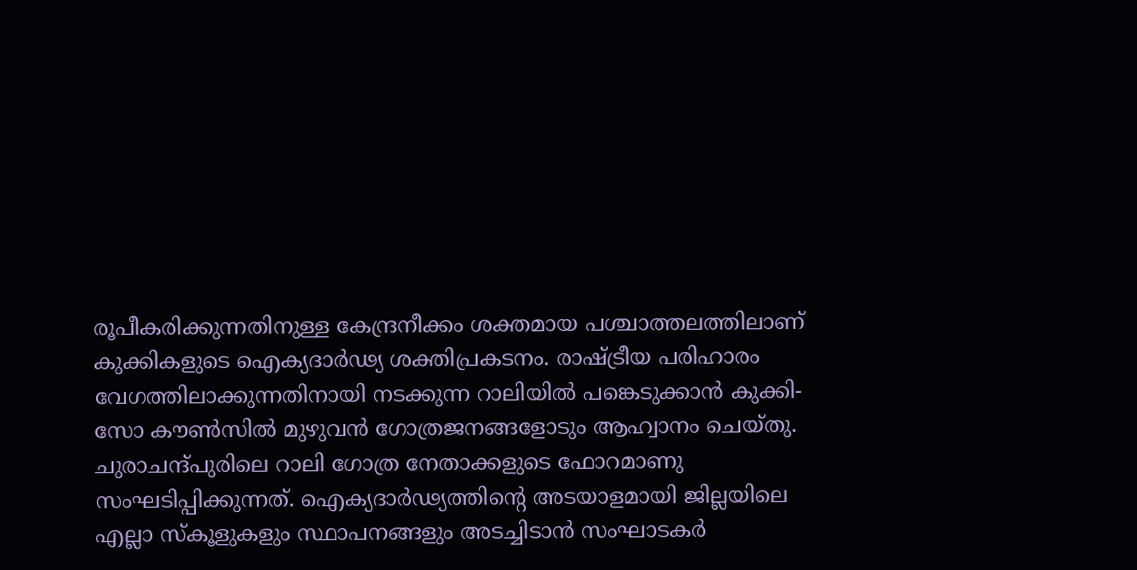രൂപീകരിക്കുന്നതിനുള്ള കേന്ദ്രനീക്കം ശക്തമായ പശ്ചാത്തലത്തിലാണ് കുക്കികളുടെ ഐക്യദാർഢ്യ ശക്തിപ്രകടനം. രാഷ്‌ട്രീയ പരിഹാരം വേഗത്തിലാക്കുന്നതിനായി നടക്കുന്ന റാലിയിൽ പങ്കെടുക്കാൻ കുക്കി-സോ കൗണ്‍സിൽ മുഴുവൻ ഗോത്രജനങ്ങളോടും ആഹ്വാനം ചെയ്തു. ചുരാചന്ദ്പുരിലെ റാലി ഗോത്ര നേതാക്കളുടെ ഫോറമാണു സംഘടിപ്പിക്കുന്നത്. ഐക്യദാർഢ്യത്തിന്‍റെ അടയാളമായി ജില്ലയിലെ എല്ലാ സ്കൂളുകളും സ്ഥാപനങ്ങളും അടച്ചിടാൻ സംഘാടകർ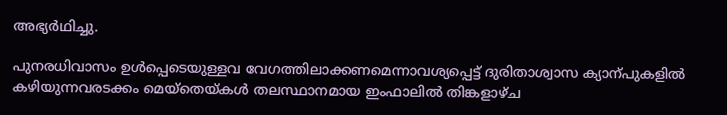അഭ്യർഥിച്ചു.

പുനരധിവാസം ഉൾപ്പെടെയുള്ളവ വേഗത്തിലാക്കണമെന്നാവശ്യപ്പെട്ട് ദുരിതാശ്വാസ ക്യാന്പുകളിൽ കഴിയുന്നവരടക്കം മെയ്തെയ്കൾ തലസ്ഥാനമായ ഇംഫാലിൽ തിങ്കളാഴ്ച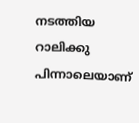നടത്തിയ റാലിക്കു പിന്നാലെയാണ്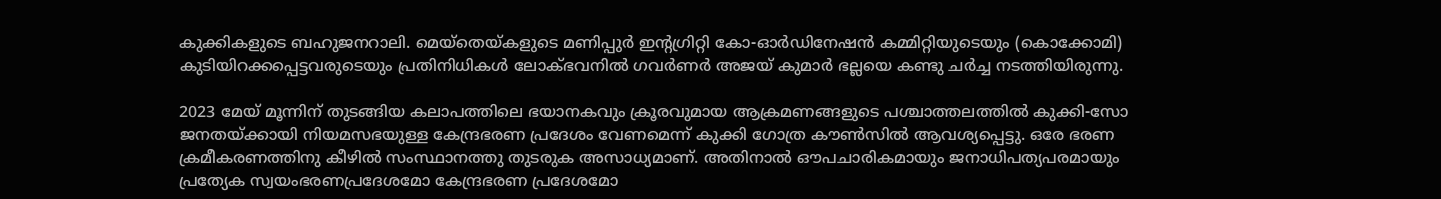കുക്കികളുടെ ബഹുജനറാലി. മെയ്തെയ്കളുടെ മണിപ്പുർ ഇന്‍റഗ്രിറ്റി കോ-ഓർഡിനേഷൻ കമ്മിറ്റിയുടെയും (കൊക്കോമി) കുടിയിറക്കപ്പെട്ടവരുടെയും പ്രതിനിധികൾ ലോക്ഭവനിൽ ഗവർണർ അജയ് കുമാർ ഭല്ലയെ കണ്ടു ചർച്ച നടത്തിയിരുന്നു.

2023 മേയ് മൂന്നിന് തുടങ്ങിയ കലാപത്തിലെ ഭയാനകവും ക്രൂരവുമായ ആക്രമണങ്ങളുടെ പശ്ചാത്തലത്തിൽ കുക്കി-സോ ജനതയ്ക്കായി നിയമസഭയുള്ള കേന്ദ്രഭരണ പ്രദേശം വേണമെന്ന് കുക്കി ഗോത്ര കൗണ്‍സിൽ ആവശ്യപ്പെട്ടു. ഒരേ ഭരണ ക്രമീകരണത്തിനു കീഴിൽ സംസ്ഥാനത്തു തുടരുക അസാധ്യമാണ്. അതിനാൽ ഔപചാരികമായും ജനാധിപത്യപരമായും പ്രത്യേക സ്വയംഭരണപ്രദേശമോ കേന്ദ്രഭരണ പ്രദേശമോ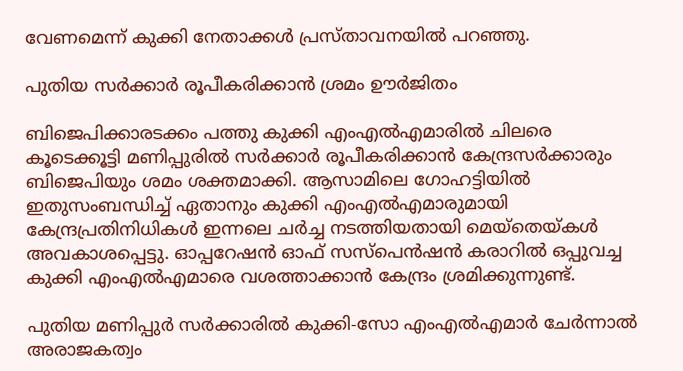വേണമെന്ന് കുക്കി നേതാക്കൾ പ്രസ്താവനയിൽ പറഞ്ഞു.

പുതിയ സർക്കാർ രൂപീകരിക്കാൻ ശ്രമം ഊർജിതം

ബിജെപിക്കാരടക്കം പത്തു കുക്കി എംഎൽഎമാരിൽ ചിലരെ കൂടെക്കൂട്ടി മണിപ്പുരിൽ സർക്കാർ രൂപീകരിക്കാൻ കേന്ദ്രസർക്കാരും ബിജെപിയും ശമം ശക്തമാക്കി. ആസാമിലെ ഗോഹട്ടിയിൽ ഇതുസംബന്ധിച്ച് ഏതാനും കുക്കി എംഎൽഎമാരുമായി കേന്ദ്രപ്രതിനിധികൾ ഇന്നലെ ചർച്ച നടത്തിയതായി മെയ്തെയ്കൾ അവകാശപ്പെട്ടു. ഓപ്പറേഷൻ ഓഫ് സസ്പെൻഷൻ കരാറിൽ ഒപ്പുവച്ച കുക്കി എംഎൽഎമാരെ വശത്താക്കാൻ കേന്ദ്രം ശ്രമിക്കുന്നുണ്ട്.

പുതിയ മണിപ്പുർ സർക്കാരിൽ കുക്കി-സോ എംഎൽഎമാർ ചേർന്നാൽ അരാജകത്വം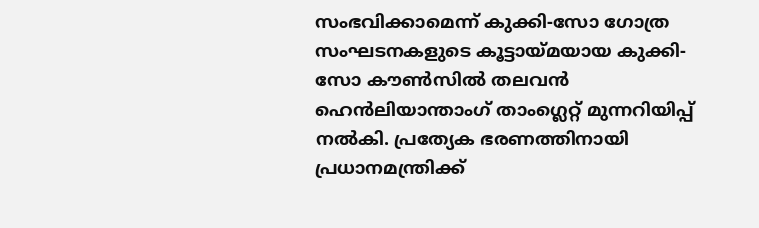സംഭവിക്കാമെന്ന് കുക്കി-സോ ഗോത്ര സംഘടനകളുടെ കൂട്ടായ്മയായ കുക്കി- സോ കൗണ്‍സിൽ തലവൻ ഹെൻലിയാന്താംഗ് താംഗ്ലെറ്റ് മുന്നറിയിപ്പ് നൽകി. പ്രത്യേക ഭരണത്തിനായി പ്രധാനമന്ത്രിക്ക്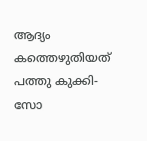ആദ്യം കത്തെഴുതിയത് പത്തു കുക്കി-സോ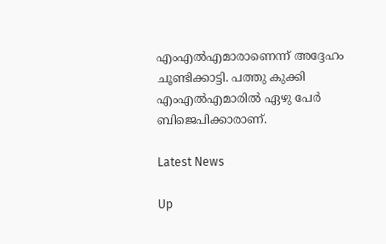എംഎൽഎമാരാണെന്ന് അദ്ദേഹം ചൂണ്ടിക്കാട്ടി. പത്തു കുക്കി എംഎൽഎമാരിൽ ഏഴു പേർ ബിജെപിക്കാരാണ്.

Latest News

Up